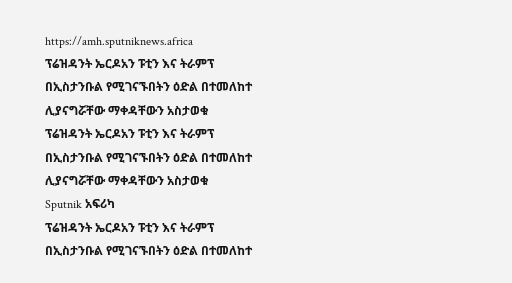https://amh.sputniknews.africa
ፕሬዝዳንት ኤርዶአን ፑቲን እና ትራምፕ በኢስታንቡል የሚገናኙበትን ዕድል በተመለከተ ሊያናግሯቸው ማቀዳቸውን አስታወቁ
ፕሬዝዳንት ኤርዶአን ፑቲን እና ትራምፕ በኢስታንቡል የሚገናኙበትን ዕድል በተመለከተ ሊያናግሯቸው ማቀዳቸውን አስታወቁ
Sputnik አፍሪካ
ፕሬዝዳንት ኤርዶአን ፑቲን እና ትራምፕ በኢስታንቡል የሚገናኙበትን ዕድል በተመለከተ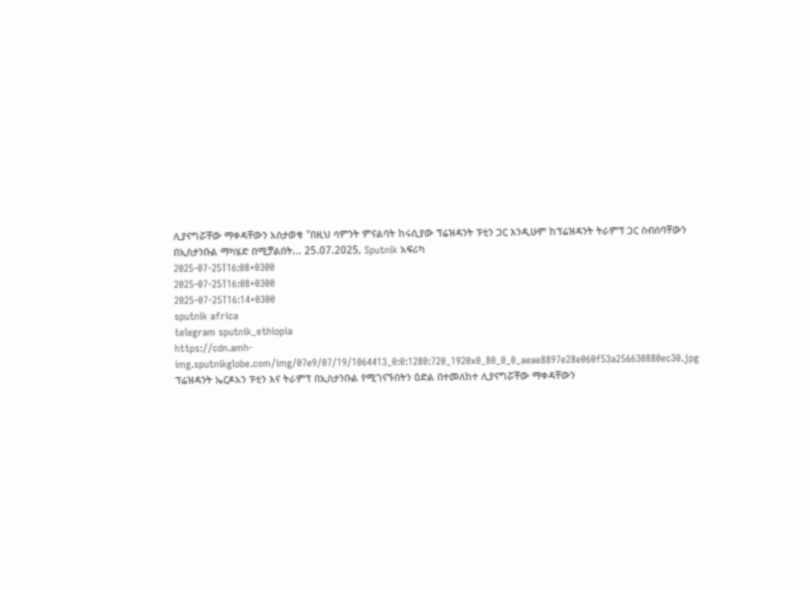ሊያናግሯቸው ማቀዳቸውን አስታወቁ "በዚህ ሳምንት ምናልባት ከሩሲያው ፕሬዝዳንት ፑቲን ጋር እንዲሁም ከፕሬዝዳንት ትራምፕ ጋር ስብሰባቸውን በኢስታንቡል ማካሄድ በሚቻልበት... 25.07.2025, Sputnik አፍሪካ
2025-07-25T16:08+0300
2025-07-25T16:08+0300
2025-07-25T16:14+0300
sputnik africa
telegram sputnik_ethiopia
https://cdn.amh-img.sputnikglobe.com/img/07e9/07/19/1064413_0:0:1280:720_1920x0_80_0_0_aeae8897e28e060f53a256630880ec30.jpg
ፕሬዝዳንት ኤርዶአን ፑቲን እና ትራምፕ በኢስታንቡል የሚገናኙበትን ዕድል በተመለከተ ሊያናግሯቸው ማቀዳቸውን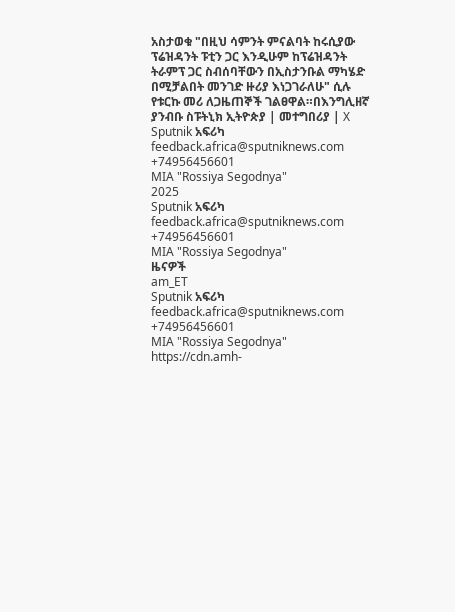አስታወቁ "በዚህ ሳምንት ምናልባት ከሩሲያው ፕሬዝዳንት ፑቲን ጋር እንዲሁም ከፕሬዝዳንት ትራምፕ ጋር ስብሰባቸውን በኢስታንቡል ማካሄድ በሚቻልበት መንገድ ዙሪያ እነጋገራለሁ" ሲሉ የቱርኩ መሪ ለጋዜጠኞች ገልፀዋል።በእንግሊዘኛ ያንብቡ ስፑትኒክ ኢትዮጵያ | መተግበሪያ | X
Sputnik አፍሪካ
feedback.africa@sputniknews.com
+74956456601
MIA "Rossiya Segodnya"
2025
Sputnik አፍሪካ
feedback.africa@sputniknews.com
+74956456601
MIA "Rossiya Segodnya"
ዜናዎች
am_ET
Sputnik አፍሪካ
feedback.africa@sputniknews.com
+74956456601
MIA "Rossiya Segodnya"
https://cdn.amh-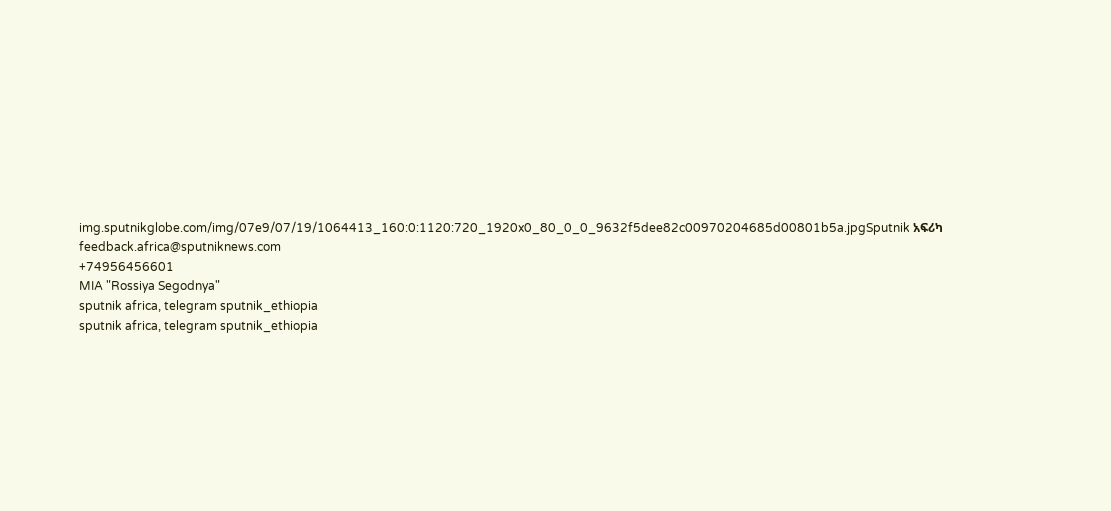img.sputnikglobe.com/img/07e9/07/19/1064413_160:0:1120:720_1920x0_80_0_0_9632f5dee82c00970204685d00801b5a.jpgSputnik አፍሪካ
feedback.africa@sputniknews.com
+74956456601
MIA "Rossiya Segodnya"
sputnik africa, telegram sputnik_ethiopia
sputnik africa, telegram sputnik_ethiopia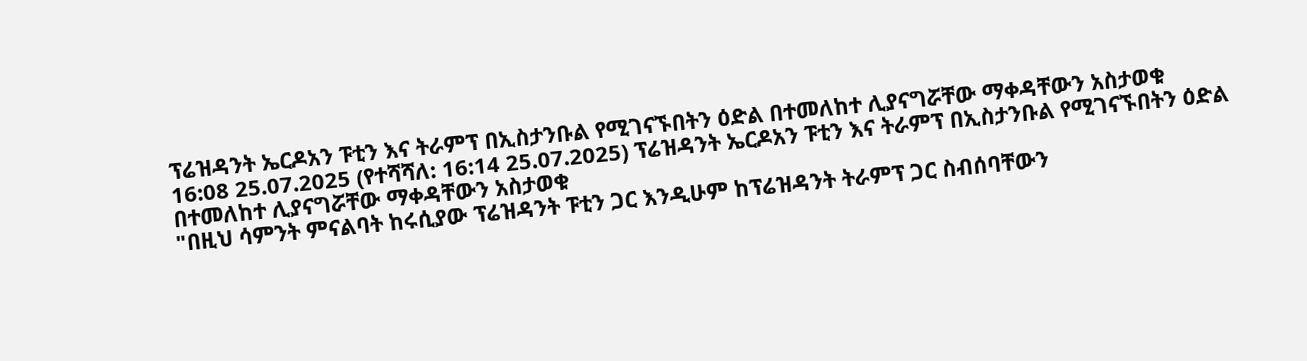ፕሬዝዳንት ኤርዶአን ፑቲን እና ትራምፕ በኢስታንቡል የሚገናኙበትን ዕድል በተመለከተ ሊያናግሯቸው ማቀዳቸውን አስታወቁ
16:08 25.07.2025 (የተሻሻለ: 16:14 25.07.2025) ፕሬዝዳንት ኤርዶአን ፑቲን እና ትራምፕ በኢስታንቡል የሚገናኙበትን ዕድል በተመለከተ ሊያናግሯቸው ማቀዳቸውን አስታወቁ
"በዚህ ሳምንት ምናልባት ከሩሲያው ፕሬዝዳንት ፑቲን ጋር እንዲሁም ከፕሬዝዳንት ትራምፕ ጋር ስብሰባቸውን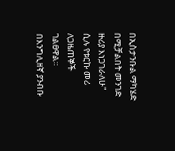በኢስታንቡል ማካሄድ በሚቻልበት መንገድ ዙሪያ እነጋገራለሁ" ሲሉ የቱርኩ መሪ ለጋዜጠኞች ገልፀዋል።
በእንግሊዘኛ ያንብቡ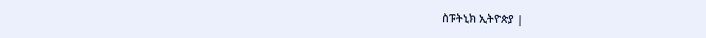ስፑትኒክ ኢትዮጵያ |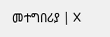መተግበሪያ | X